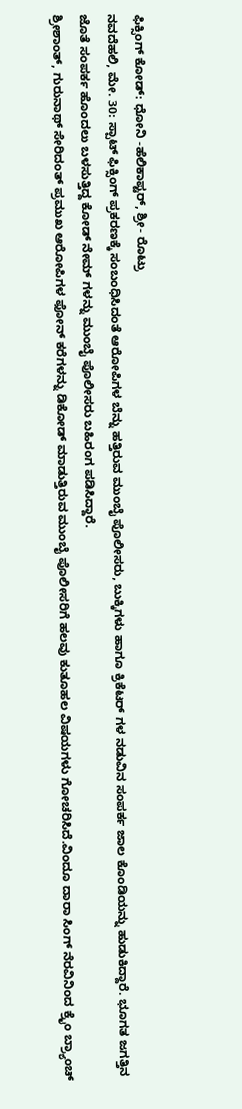ಫಿಕ್ಸಿಂಗ್ ಕೋಡ್: ಧೋನಿ -ಹೆಲಿಕಾಪ್ಟರ್, ಶ್ರೀ- ರೊಟ್ರು
ನವದೆಹಲಿ, ಮೇ. 30: ಸ್ಪಾಟ್ ಫಿಕ್ಸಿಂಗ್ ಪ್ರಕರಣಕ್ಕೆ ಸಂಬಂಧಿಸಿದಂತೆ ಆರೋಪಿಗಳ ಬೆನ್ನು ಹತ್ತಿರುವ ಮುಂಬೈ ಪೊಲೀಸರು, ಬುಕ್ಕಿಗಳು ಹಾಗೂ ಕ್ರಿಕೆಟರ್ ಗಳ ನಡುವಿನ ಸಂಪರ್ಕ ಜಾಲ ಕೊಂಡಿಯನ್ನು ಹುಡುಕಿದ್ದಾರೆ. ಭೂಗತ ಜಗತ್ತಿನ ಜೊತೆ ಸಂಪರ್ಕ ಹೊಂದಲು ಬಳಸುತ್ತಿದ್ದ ಕೋಡ್ ನೇಮ್ ಗಳನ್ನು ಮುಂಬೈ ಪೊಲೀಸರು ಬಹಿರಂಗ ಪಡಿಸಿದ್ದಾರೆ.
ಶ್ರೀಶಾಂತ್, ಗುರುನಾಥ್ ಸೇರಿದಂತ್ ಪ್ರಮುಖ ಆರೋಪಿಗಳ ಫೋನ್ ಕರೆಗಳನ್ನು ಡಿಕೋಡ್ ಮಾಡುತ್ತಿರುವ ಮುಂಬೈ ಪೊಲೀಸರಿಗೆ ಹಲವು ಕುತೂಹಲ ವಿಷಯಗಳು ಗೋಚರಿಸಿದೆ.ವಿಂದೂ ದಾರಾ ಸಿಂಗ್ ನೆರವಿನಿಂದ ಕ್ರೈಂ ಬ್ರ್ಯಾಂಚ್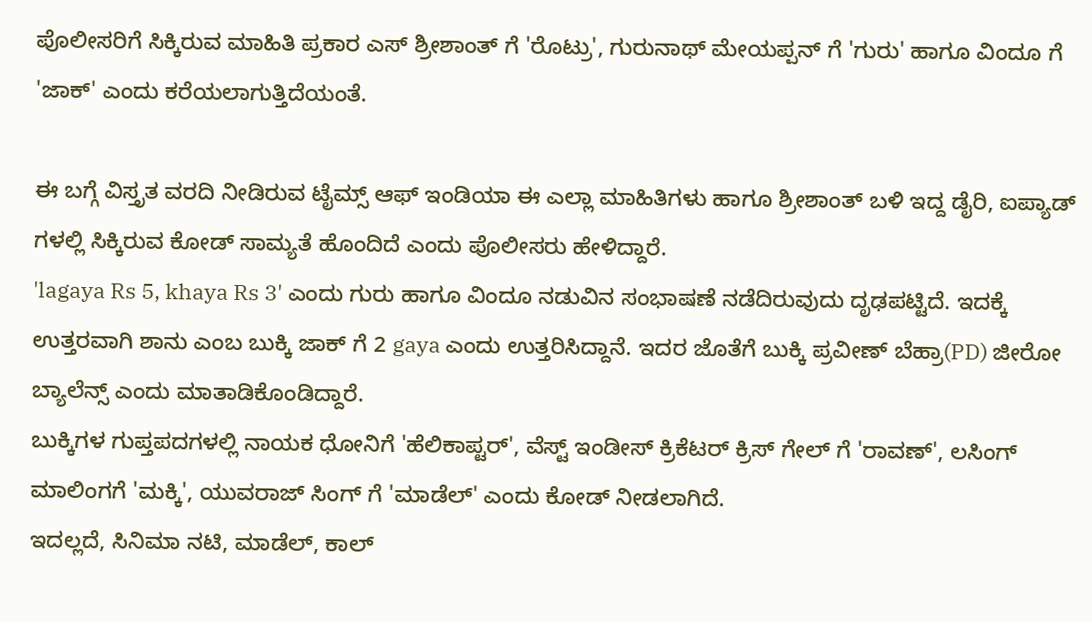ಪೊಲೀಸರಿಗೆ ಸಿಕ್ಕಿರುವ ಮಾಹಿತಿ ಪ್ರಕಾರ ಎಸ್ ಶ್ರೀಶಾಂತ್ ಗೆ 'ರೊಟ್ರು', ಗುರುನಾಥ್ ಮೇಯಪ್ಪನ್ ಗೆ 'ಗುರು' ಹಾಗೂ ವಿಂದೂ ಗೆ 'ಜಾಕ್' ಎಂದು ಕರೆಯಲಾಗುತ್ತಿದೆಯಂತೆ.

ಈ ಬಗ್ಗೆ ವಿಸ್ತೃತ ವರದಿ ನೀಡಿರುವ ಟೈಮ್ಸ್ ಆಫ್ ಇಂಡಿಯಾ ಈ ಎಲ್ಲಾ ಮಾಹಿತಿಗಳು ಹಾಗೂ ಶ್ರೀಶಾಂತ್ ಬಳಿ ಇದ್ದ ಡೈರಿ, ಐಪ್ಯಾಡ್ ಗಳಲ್ಲಿ ಸಿಕ್ಕಿರುವ ಕೋಡ್ ಸಾಮ್ಯತೆ ಹೊಂದಿದೆ ಎಂದು ಪೊಲೀಸರು ಹೇಳಿದ್ದಾರೆ.
'lagaya Rs 5, khaya Rs 3' ಎಂದು ಗುರು ಹಾಗೂ ವಿಂದೂ ನಡುವಿನ ಸಂಭಾಷಣೆ ನಡೆದಿರುವುದು ದೃಢಪಟ್ಟಿದೆ. ಇದಕ್ಕೆ ಉತ್ತರವಾಗಿ ಶಾನು ಎಂಬ ಬುಕ್ಕಿ ಜಾಕ್ ಗೆ 2 gaya ಎಂದು ಉತ್ತರಿಸಿದ್ದಾನೆ. ಇದರ ಜೊತೆಗೆ ಬುಕ್ಕಿ ಪ್ರವೀಣ್ ಬೆಹ್ರಾ(PD) ಜೀರೋ ಬ್ಯಾಲೆನ್ಸ್ ಎಂದು ಮಾತಾಡಿಕೊಂಡಿದ್ದಾರೆ.
ಬುಕ್ಕಿಗಳ ಗುಪ್ತಪದಗಳಲ್ಲಿ ನಾಯಕ ಧೋನಿಗೆ 'ಹೆಲಿಕಾಪ್ಟರ್', ವೆಸ್ಟ್ ಇಂಡೀಸ್ ಕ್ರಿಕೆಟರ್ ಕ್ರಿಸ್ ಗೇಲ್ ಗೆ 'ರಾವಣ್', ಲಸಿಂಗ್ ಮಾಲಿಂಗಗೆ 'ಮಕ್ಕಿ', ಯುವರಾಜ್ ಸಿಂಗ್ ಗೆ 'ಮಾಡೆಲ್' ಎಂದು ಕೋಡ್ ನೀಡಲಾಗಿದೆ.
ಇದಲ್ಲದೆ, ಸಿನಿಮಾ ನಟಿ, ಮಾಡೆಲ್, ಕಾಲ್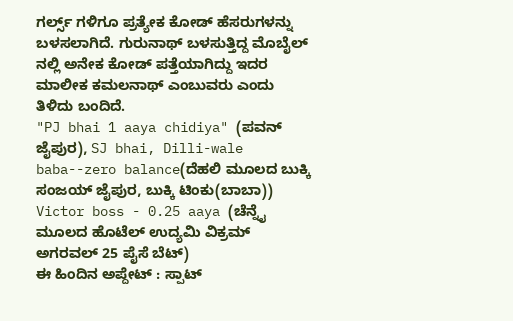ಗರ್ಲ್ಸ್ ಗಳಿಗೂ ಪ್ರತ್ಯೇಕ ಕೋಡ್ ಹೆಸರುಗಳನ್ನು ಬಳಸಲಾಗಿದೆ. ಗುರುನಾಥ್ ಬಳಸುತ್ತಿದ್ದ ಮೊಬೈಲ್ ನಲ್ಲಿ ಅನೇಕ ಕೋಡ್ ಪತ್ತೆಯಾಗಿದ್ದು ಇದರ ಮಾಲೀಕ ಕಮಲನಾಥ್ ಎಂಬುವರು ಎಂದು ತಿಳಿದು ಬಂದಿದೆ.
"PJ bhai 1 aaya chidiya" (ಪವನ್ ಜೈಪುರ), SJ bhai, Dilli-wale baba--zero balance(ದೆಹಲಿ ಮೂಲದ ಬುಕ್ಕಿ ಸಂಜಯ್ ಜೈಪುರ, ಬುಕ್ಕಿ ಟಿಂಕು(ಬಾಬಾ)) Victor boss - 0.25 aaya (ಚೆನ್ನೈ ಮೂಲದ ಹೊಟೆಲ್ ಉದ್ಯಮಿ ವಿಕ್ರಮ್ ಅಗರವಲ್ 25 ಪೈಸೆ ಬೆಟ್)
ಈ ಹಿಂದಿನ ಅಪ್ದೇಟ್ : ಸ್ಪಾಟ್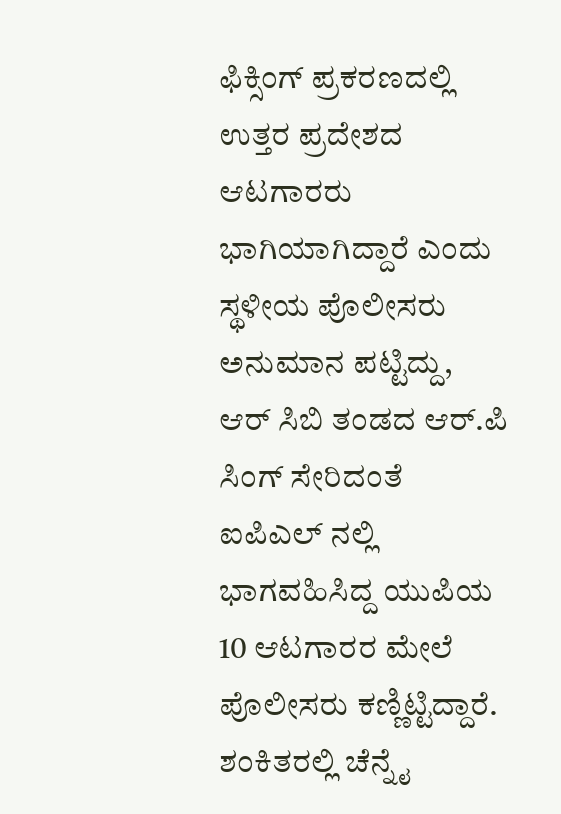ಫಿಕ್ಸಿಂಗ್ ಪ್ರಕರಣದಲ್ಲಿ ಉತ್ತರ ಪ್ರದೇಶದ ಆಟಗಾರರು ಭಾಗಿಯಾಗಿದ್ದಾರೆ ಎಂದು ಸ್ಥಳೀಯ ಪೊಲೀಸರು ಅನುಮಾನ ಪಟ್ಟಿದ್ದು, ಆರ್ ಸಿಬಿ ತಂಡದ ಆರ್.ಪಿ ಸಿಂಗ್ ಸೇರಿದಂತೆ ಐಪಿಎಲ್ ನಲ್ಲಿ ಭಾಗವಹಿಸಿದ್ದ ಯುಪಿಯ 10 ಆಟಗಾರರ ಮೇಲೆ ಪೊಲೀಸರು ಕಣ್ಣಿಟ್ಟಿದ್ದಾರೆ. ಶಂಕಿತರಲ್ಲಿ ಚೆನ್ನೈ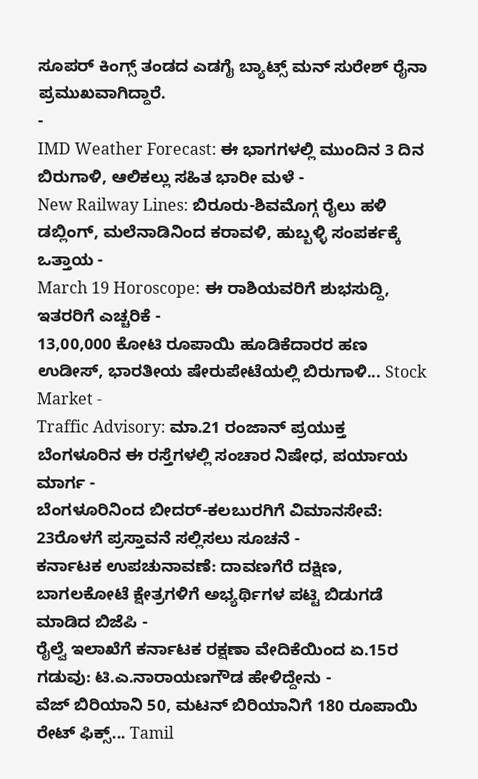ಸೂಪರ್ ಕಿಂಗ್ಸ್ ತಂಡದ ಎಡಗೈ ಬ್ಯಾಟ್ಸ್ ಮನ್ ಸುರೇಶ್ ರೈನಾ ಪ್ರಮುಖವಾಗಿದ್ದಾರೆ.
-
IMD Weather Forecast: ಈ ಭಾಗಗಳಲ್ಲಿ ಮುಂದಿನ 3 ದಿನ ಬಿರುಗಾಳಿ, ಆಲಿಕಲ್ಲು ಸಹಿತ ಭಾರೀ ಮಳೆ -
New Railway Lines: ಬಿರೂರು-ಶಿವಮೊಗ್ಗ ರೈಲು ಹಳಿ ಡಬ್ಲಿಂಗ್, ಮಲೆನಾಡಿನಿಂದ ಕರಾವಳಿ, ಹುಬ್ಬಳ್ಳಿ ಸಂಪರ್ಕಕ್ಕೆ ಒತ್ತಾಯ -
March 19 Horoscope: ಈ ರಾಶಿಯವರಿಗೆ ಶುಭಸುದ್ದಿ, ಇತರರಿಗೆ ಎಚ್ಚರಿಕೆ -
13,00,000 ಕೋಟಿ ರೂಪಾಯಿ ಹೂಡಿಕೆದಾರರ ಹಣ ಉಡೀಸ್, ಭಾರತೀಯ ಷೇರುಪೇಟೆಯಲ್ಲಿ ಬಿರುಗಾಳಿ... Stock Market -
Traffic Advisory: ಮಾ.21 ರಂಜಾನ್ ಪ್ರಯುಕ್ತ ಬೆಂಗಳೂರಿನ ಈ ರಸ್ತೆಗಳಲ್ಲಿ ಸಂಚಾರ ನಿಷೇಧ, ಪರ್ಯಾಯ ಮಾರ್ಗ -
ಬೆಂಗಳೂರಿನಿಂದ ಬೀದರ್-ಕಲಬುರಗಿಗೆ ವಿಮಾನಸೇವೆ: 23ರೊಳಗೆ ಪ್ರಸ್ತಾವನೆ ಸಲ್ಲಿಸಲು ಸೂಚನೆ -
ಕರ್ನಾಟಕ ಉಪಚುನಾವಣೆ: ದಾವಣಗೆರೆ ದಕ್ಷಿಣ, ಬಾಗಲಕೋಟೆ ಕ್ಷೇತ್ರಗಳಿಗೆ ಅಭ್ಯರ್ಥಿಗಳ ಪಟ್ಟಿ ಬಿಡುಗಡೆ ಮಾಡಿದ ಬಿಜೆಪಿ -
ರೈಲ್ವೆ ಇಲಾಖೆಗೆ ಕರ್ನಾಟಕ ರಕ್ಷಣಾ ವೇದಿಕೆಯಿಂದ ಏ.15ರ ಗಡುವು: ಟಿ.ಎ.ನಾರಾಯಣಗೌಡ ಹೇಳಿದ್ದೇನು -
ವೆಜ್ ಬಿರಿಯಾನಿ 50, ಮಟನ್ ಬಿರಿಯಾನಿಗೆ 180 ರೂಪಾಯಿ ರೇಟ್ ಫಿಕ್ಸ್... Tamil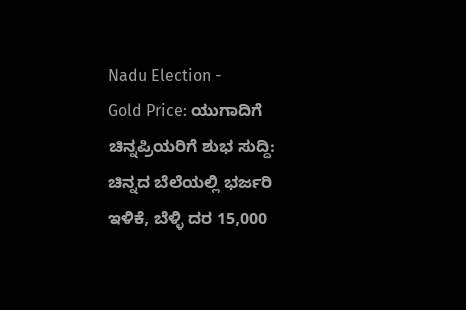Nadu Election -
Gold Price: ಯುಗಾದಿಗೆ ಚಿನ್ನಪ್ರಿಯರಿಗೆ ಶುಭ ಸುದ್ದಿ: ಚಿನ್ನದ ಬೆಲೆಯಲ್ಲಿ ಭರ್ಜರಿ ಇಳಿಕೆ, ಬೆಳ್ಳಿ ದರ 15,000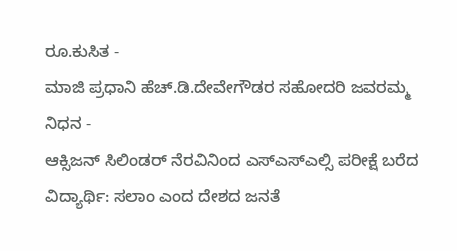ರೂ.ಕುಸಿತ -
ಮಾಜಿ ಪ್ರಧಾನಿ ಹೆಚ್.ಡಿ.ದೇವೇಗೌಡರ ಸಹೋದರಿ ಜವರಮ್ಮ ನಿಧನ -
ಆಕ್ಸಿಜನ್ ಸಿಲಿಂಡರ್ ನೆರವಿನಿಂದ ಎಸ್ಎಸ್ಎಲ್ಸಿ ಪರೀಕ್ಷೆ ಬರೆದ ವಿದ್ಯಾರ್ಥಿ: ಸಲಾಂ ಎಂದ ದೇಶದ ಜನತೆ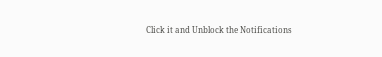Click it and Unblock the Notifications